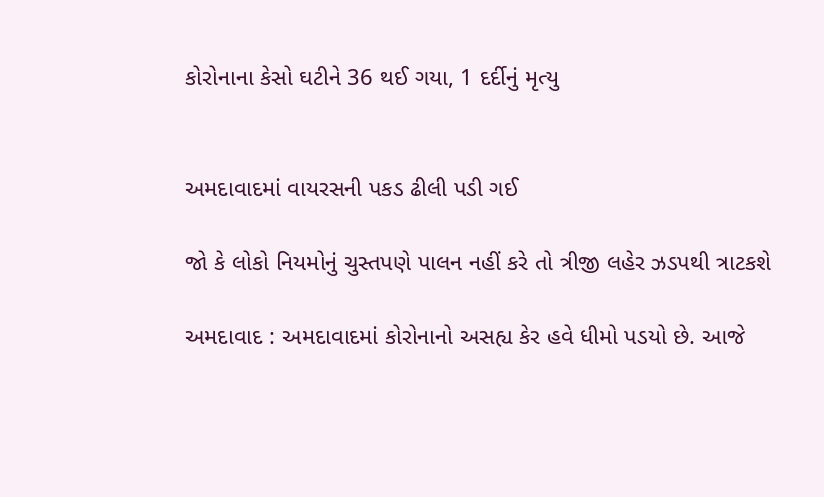કોરોનાના કેસો ઘટીને 36 થઈ ગયા, 1 દર્દીનું મૃત્યુ


અમદાવાદમાં વાયરસની પકડ ઢીલી પડી ગઈ

જો કે લોકો નિયમોનું ચુસ્તપણે પાલન નહીં કરે તો ત્રીજી લહેર ઝડપથી ત્રાટકશે

અમદાવાદ : અમદાવાદમાં કોરોનાનો અસહ્ય કેર હવે ધીમો પડયો છે. આજે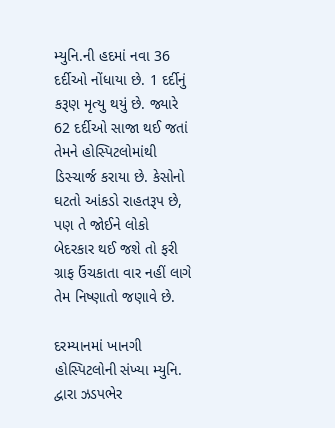મ્યુનિ.ની હદમાં નવા 36 દર્દીઓ નોંધાયા છે. 1 દર્દીનું કરૂણ મૃત્યુ થયું છે. જ્યારે 62 દર્દીઓ સાજા થઈ જતાં તેમને હોસ્પિટલોમાંથી ડિસ્ચાર્જ કરાયા છે. કેસોનો ઘટતો આંકડો રાહતરૂપ છે, પણ તે જોઈને લોકો બેદરકાર થઈ જશે તો ફરી ગ્રાફ ઉંચકાતા વાર નહીં લાગે તેમ નિષ્ણાતો જણાવે છે.

દરમ્યાનમાં ખાનગી હોસ્પિટલોની સંખ્યા મ્યુનિ. દ્વારા ઝડપભેર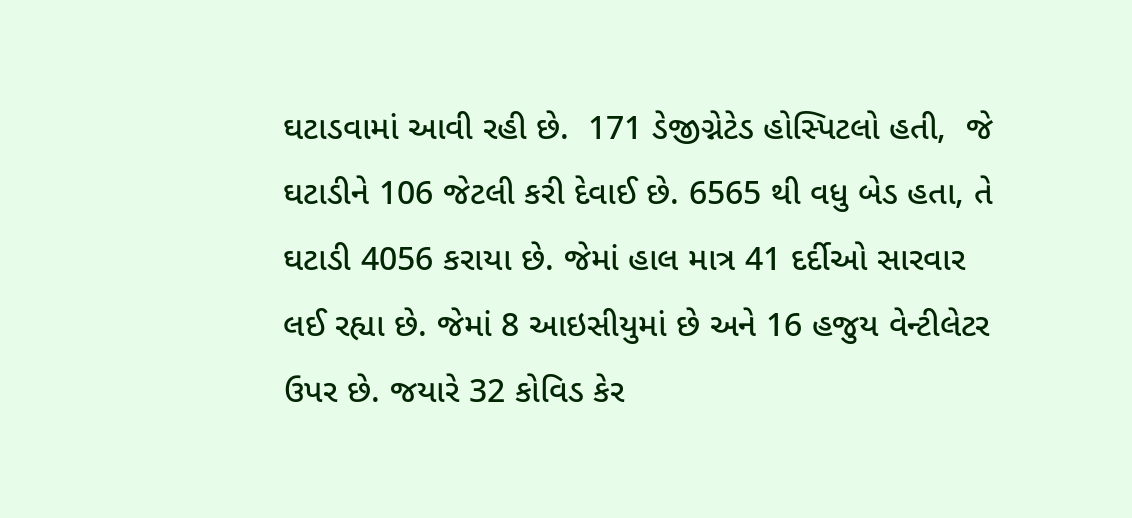ઘટાડવામાં આવી રહી છે.  171 ડેજીગ્નેટેડ હોસ્પિટલો હતી,  જે ઘટાડીને 106 જેટલી કરી દેવાઈ છે. 6565 થી વધુ બેડ હતા, તે ઘટાડી 4056 કરાયા છે. જેમાં હાલ માત્ર 41 દર્દીઓ સારવાર લઈ રહ્યા છે. જેમાં 8 આઇસીયુમાં છે અને 16 હજુય વેન્ટીલેટર ઉપર છે. જયારે 32 કોવિડ કેર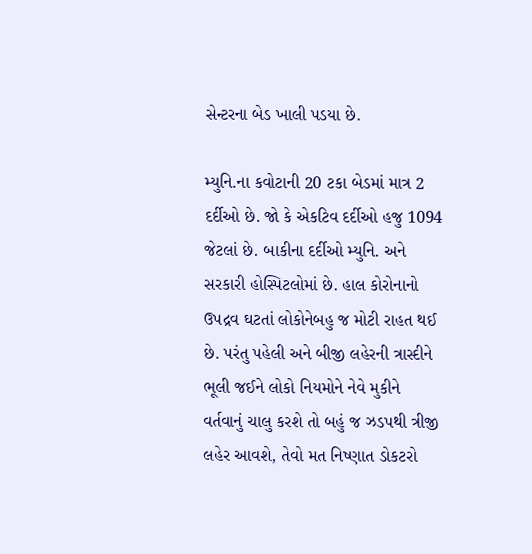સેન્ટરના બેડ ખાલી પડયા છે.

મ્યુનિ.ના કવોટાની 20 ટકા બેડમાં માત્ર 2 દર્દીઓ છે. જો કે એકટિવ દર્દીઓ હજુ 1094 જેટલાં છે. બાકીના દર્દીઓ મ્યુનિ. અને સરકારી હોસ્પિટલોમાં છે. હાલ કોરોનાનો ઉપદ્રવ ઘટતાં લોકોનેબહુ જ મોટી રાહત થઈ છે. પરંતુ પહેલી અને બીજી લહેરની ત્રાસ્દીને ભૂલી જઈને લોકો નિયમોને નેવે મુકીને વર્તવાનું ચાલુ કરશે તો બહું જ ઝડપથી ત્રીજી લહેર આવશે, તેવો મત નિષ્ણાત ડોકટરો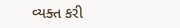વ્યક્ત કરી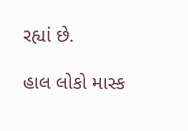રહ્યાં છે.

હાલ લોકો માસ્ક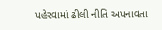પહેરવામાં ઢીલી નીતિ અપનાવતા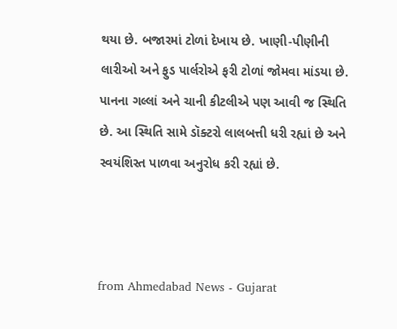થયા છે. બજારમાં ટોળાં દેખાય છે. ખાણી-પીણીની લારીઓ અને ફુડ પાર્લરોએ ફરી ટોળાં જોમવા માંડયા છે. પાનના ગલ્લાં અને ચાની કીટલીએ પણ આવી જ સ્થિતિ છે. આ સ્થિતિ સામે ડૉક્ટરો લાલબત્તી ધરી રહ્યાં છે અને સ્વયંશિસ્ત પાળવા અનુરોધ કરી રહ્યાં છે.



from Ahmedabad News - Gujarat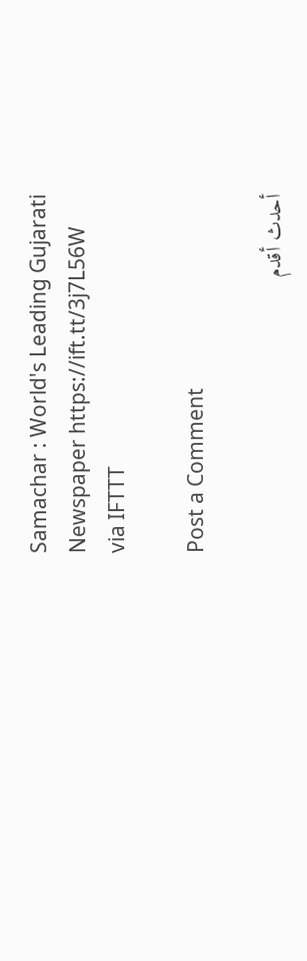Samachar : World's Leading Gujarati Newspaper https://ift.tt/3j7L56W
via IFTTT

Post a Comment

أحدث أقدم